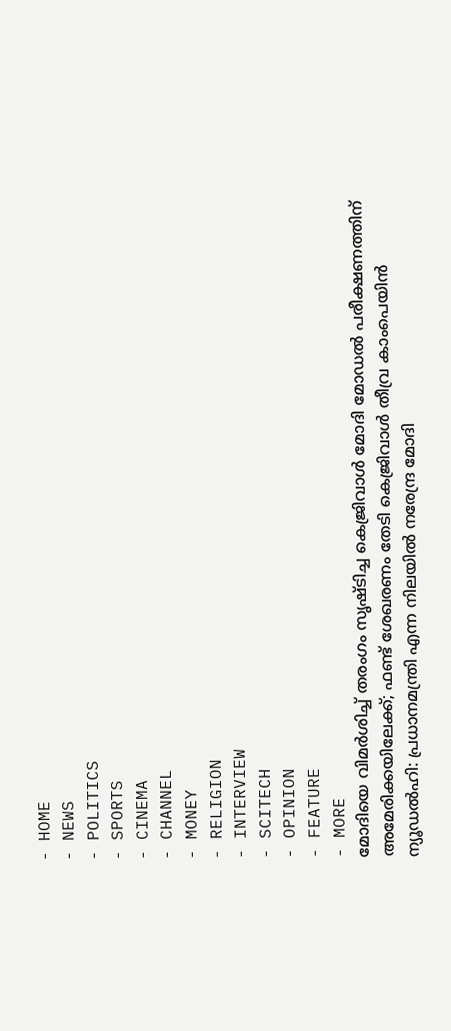- HOME
- NEWS
- POLITICS
- SPORTS
- CINEMA
- CHANNEL
- MONEY
- RELIGION
- INTERVIEW
- SCITECH
- OPINION
- FEATURE
- MORE
മോദിയെ വിമർശിച്ച് തരംഗം സൃഷ്ടിച്ച കെജ്രിവാൾ മോദി മോഡൽ പരീക്ഷണത്തിന് അമേരിക്കയിലേക്ക്; ഫണ്ട് ശേഖരണം തേടി കെജ്രിവാൾ തീവ്ര കാംപെയിൻ
ന്യൂഡൽഹി: പ്രധാനമന്ത്രി എന്ന നിലയിൽ നരേന്ദ്ര മോദി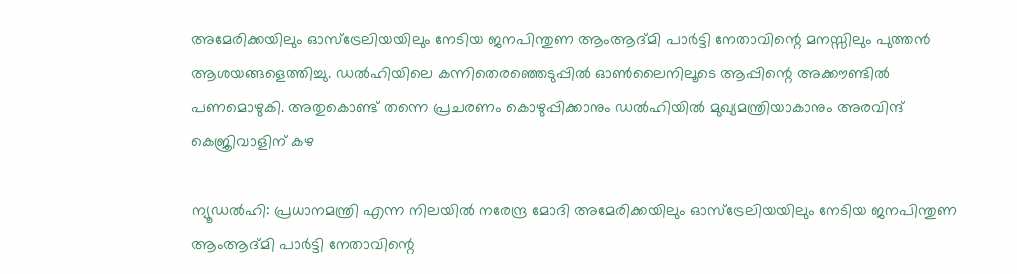അമേരിക്കയിലും ഓസ്ട്രേലിയയിലും നേടിയ ജനപിന്തുണ ആംആദ്മി പാർട്ടി നേതാവിന്റെ മനസ്സിലും പുത്തൻ ആശയങ്ങളെത്തിച്ചു. ഡൽഹിയിലെ കന്നിതെരഞ്ഞെടുപ്പിൽ ഓൺലൈനിലൂടെ ആപ്പിന്റെ അക്കൗണ്ടിൽ പണമൊഴുകി. അതുകൊണ്ട് തന്നെ പ്രചരണം കൊഴുപ്പിക്കാനും ഡൽഹിയിൽ മുഖ്യമന്ത്രിയാകാനും അരവിന്ദ് കെജ്രിവാളിന് കഴ

ന്യൂഡൽഹി: പ്രധാനമന്ത്രി എന്ന നിലയിൽ നരേന്ദ്ര മോദി അമേരിക്കയിലും ഓസ്ട്രേലിയയിലും നേടിയ ജനപിന്തുണ ആംആദ്മി പാർട്ടി നേതാവിന്റെ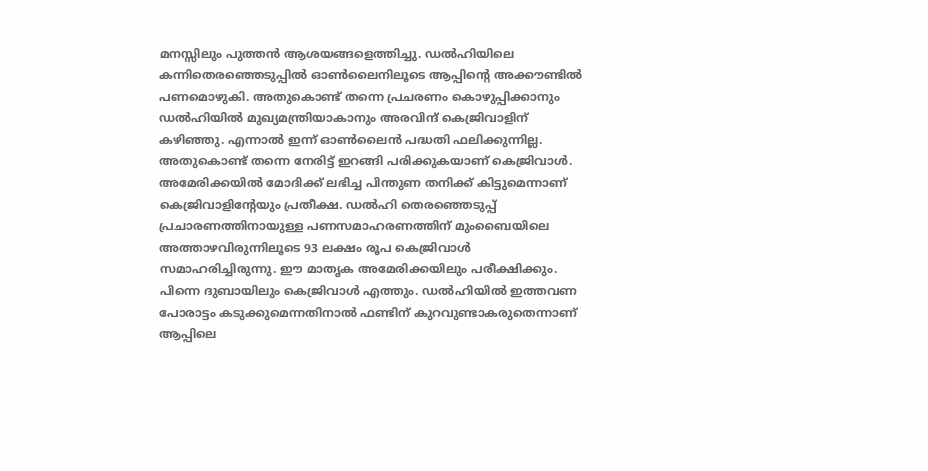മനസ്സിലും പുത്തൻ ആശയങ്ങളെത്തിച്ചു. ഡൽഹിയിലെ കന്നിതെരഞ്ഞെടുപ്പിൽ ഓൺലൈനിലൂടെ ആപ്പിന്റെ അക്കൗണ്ടിൽ പണമൊഴുകി. അതുകൊണ്ട് തന്നെ പ്രചരണം കൊഴുപ്പിക്കാനും ഡൽഹിയിൽ മുഖ്യമന്ത്രിയാകാനും അരവിന്ദ് കെജ്രിവാളിന് കഴിഞ്ഞു. എന്നാൽ ഇന്ന് ഓൺലൈൻ പദ്ധതി ഫലിക്കുന്നില്ല. അതുകൊണ്ട് തന്നെ നേരിട്ട് ഇറങ്ങി പരിക്കുകയാണ് കെജ്രിവാൾ.
അമേരിക്കയിൽ മോദിക്ക് ലഭിച്ച പിന്തുണ തനിക്ക് കിട്ടുമെന്നാണ് കെജ്രിവാളിന്റേയും പ്രതീക്ഷ. ഡൽഹി തെരഞ്ഞെടുപ്പ് പ്രചാരണത്തിനായുള്ള പണസമാഹരണത്തിന് മുംബൈയിലെ അത്താഴവിരുന്നിലൂടെ 93 ലക്ഷം രൂപ കെജ്രിവാൾ സമാഹരിച്ചിരുന്നു. ഈ മാതൃക അമേരിക്കയിലും പരീക്ഷിക്കും. പിന്നെ ദുബായിലും കെജ്രിവാൾ എത്തും. ഡൽഹിയിൽ ഇത്തവണ പോരാട്ടം കടുക്കുമെന്നതിനാൽ ഫണ്ടിന് കുറവുണ്ടാകരുതെന്നാണ് ആപ്പിലെ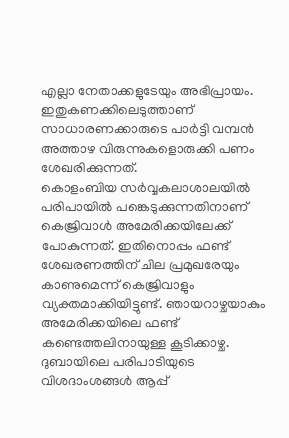എല്ലാ നേതാക്കളുടേയും അഭിപ്രായം. ഇതുകണക്കിലെടുത്താണ് സാധാരണക്കാരുടെ പാർട്ടി വമ്പൻ അത്താഴ വിരുന്നുകളൊരുക്കി പണം ശേഖരിക്കുന്നത്.
കൊളംബിയ സർവ്വകലാശാലയിൽ പരിപായിൽ പങ്കെടുക്കുന്നതിനാണ് കെജ്രിവാൾ അമേരിക്കയിലേക്ക് പോകുന്നത്. ഇതിനൊപ്പം ഫണ്ട് ശേഖരണത്തിന് ചില പ്രമുഖരേയും കാണുമെന്ന് കെജ്രിവാളും വ്യക്തമാക്കിയിട്ടുണ്ട്. ഞായറാഴ്ചയാകും അമേരിക്കയിലെ ഫണ്ട് കണ്ടെത്തലിനായുള്ള കൂടിക്കാഴ്ച. ദുബായിലെ പരിപാടിയുടെ വിശദാംശങ്ങൾ ആപ്പ്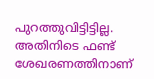പുറത്തുവിട്ടിട്ടില്ല. അതിനിടെ ഫണ്ട് ശേഖരണത്തിനാണ്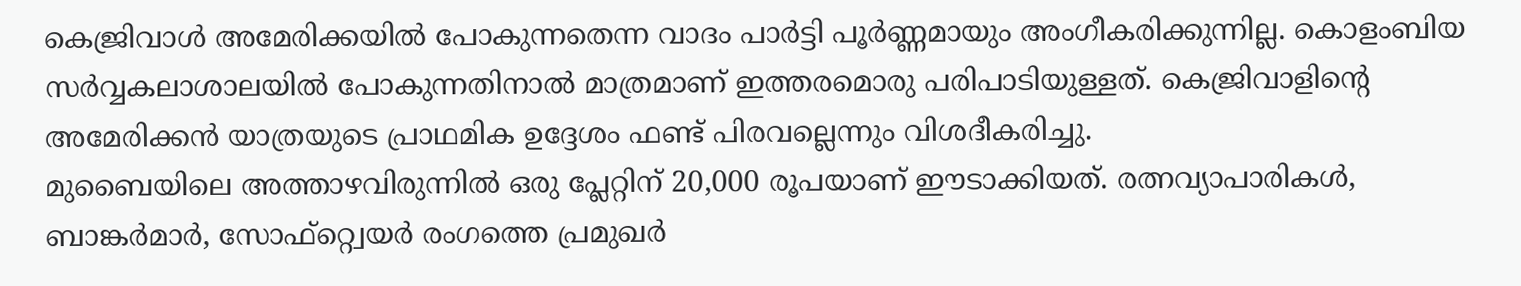കെജ്രിവാൾ അമേരിക്കയിൽ പോകുന്നതെന്ന വാദം പാർട്ടി പൂർണ്ണമായും അംഗീകരിക്കുന്നില്ല. കൊളംബിയ സർവ്വകലാശാലയിൽ പോകുന്നതിനാൽ മാത്രമാണ് ഇത്തരമൊരു പരിപാടിയുള്ളത്. കെജ്രിവാളിന്റെ അമേരിക്കൻ യാത്രയുടെ പ്രാഥമിക ഉദ്ദേശം ഫണ്ട് പിരവല്ലെന്നും വിശദീകരിച്ചു.
മുബൈയിലെ അത്താഴവിരുന്നിൽ ഒരു പ്ലേറ്റിന് 20,000 രൂപയാണ് ഈടാക്കിയത്. രത്നവ്യാപാരികൾ, ബാങ്കർമാർ, സോഫ്റ്റ്വെയർ രംഗത്തെ പ്രമുഖർ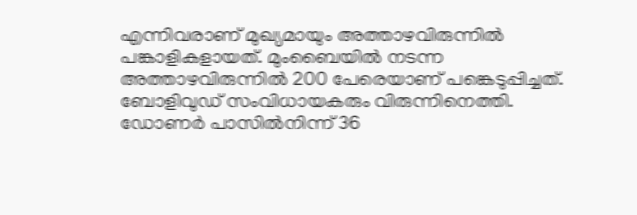എന്നിവരാണ് മുഖ്യമായും അത്താഴവിരുന്നിൽ പങ്കാളികളായത്. മുംബൈയിൽ നടന്ന അത്താഴവിരുന്നിൽ 200 പേരെയാണ് പങ്കെടുപ്പിച്ചത്. ബോളിവുഡ് സംവിധായകരും വിരുന്നിനെത്തി. ഡോണർ പാസിൽനിന്ന് 36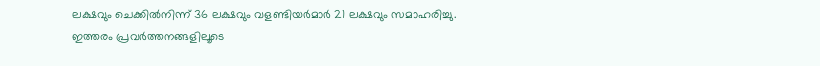ലക്ഷവും ചെക്കിൽനിന്ന് 36 ലക്ഷവും വളണ്ടിയർമാർ 21 ലക്ഷവും സമാഹരിച്ചു.
ഇത്തരം പ്രവർത്തനങ്ങളിലൂടെ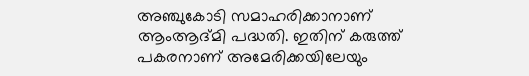അഞ്ചുകോടി സമാഹരിക്കാനാണ് ആംആദ്മി പദ്ധതി. ഇതിന് കരുത്ത് പകരനാണ് അമേരിക്കയിലേയും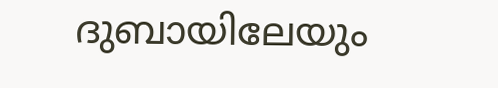ദുബായിലേയും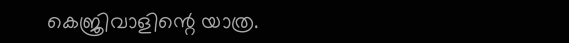കെജ്രിവാളിന്റെ യാത്ര.